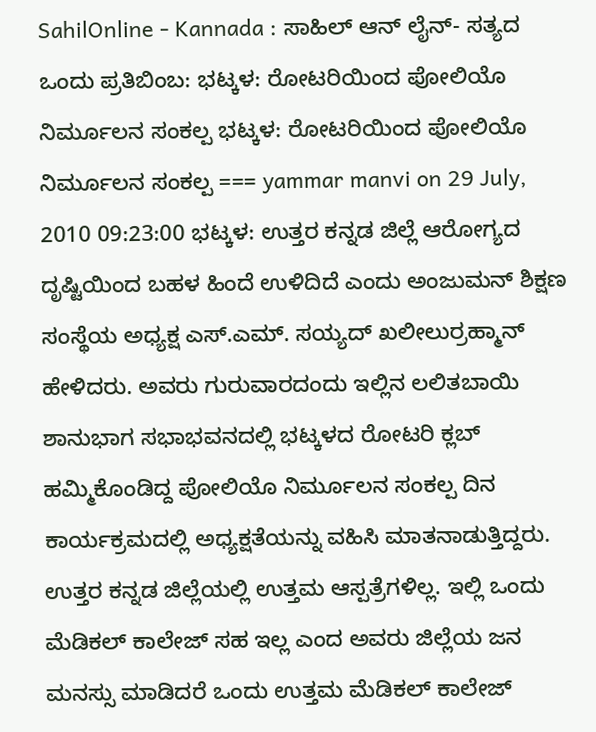SahilOnline - Kannada : ಸಾಹಿಲ್ ಆನ್ ‍ಲೈನ್- ಸತ್ಯದ ಒಂದು ಪ್ರತಿಬಿಂಬ: ಭಟ್ಕಳ: ರೋಟರಿಯಿಂದ ಪೋಲಿಯೊ ನಿರ್ಮೂಲನ ಸಂಕಲ್ಪ ಭಟ್ಕಳ: ರೋಟರಿಯಿಂದ ಪೋಲಿಯೊ ನಿರ್ಮೂಲನ ಸಂಕಲ್ಪ === yammar manvi on 29 July, 2010 09:23:00 ಭಟ್ಕಳ: ಉತ್ತರ ಕನ್ನಡ ಜಿಲ್ಲೆ ಆರೋಗ್ಯದ ದೃಷ್ಟಿಯಿಂದ ಬಹಳ ಹಿಂದೆ ಉಳಿದಿದೆ ಎಂದು ಅಂಜುಮನ್ ಶಿಕ್ಷಣ ಸಂಸ್ಥೆಯ ಅಧ್ಯಕ್ಷ ಎಸ್.ಎಮ್. ಸಯ್ಯದ್ ಖಲೀಲುರ್ರಹ್ಮಾನ್ ಹೇಳಿದರು. ಅವರು ಗುರುವಾರದಂದು ಇಲ್ಲಿನ ಲಲಿತಬಾಯಿ ಶಾನುಭಾಗ ಸಭಾಭವನದಲ್ಲಿ ಭಟ್ಕಳದ ರೋಟರಿ ಕ್ಲಬ್ ಹಮ್ಮಿಕೊಂಡಿದ್ದ ಪೋಲಿಯೊ ನಿರ್ಮೂಲನ ಸಂಕಲ್ಪ ದಿನ ಕಾರ್ಯಕ್ರಮದಲ್ಲಿ ಅಧ್ಯಕ್ಷತೆಯನ್ನು ವಹಿಸಿ ಮಾತನಾಡುತ್ತಿದ್ದರು. ಉತ್ತರ ಕನ್ನಡ ಜಿಲ್ಲೆಯಲ್ಲಿ ಉತ್ತಮ ಆಸ್ಪತ್ರೆಗಳಿಲ್ಲ. ಇಲ್ಲಿ ಒಂದು ಮೆಡಿಕಲ್ ಕಾಲೇಜ್ ಸಹ ಇಲ್ಲ ಎಂದ ಅವರು ಜಿಲ್ಲೆಯ ಜನ ಮನಸ್ಸು ಮಾಡಿದರೆ ಒಂದು ಉತ್ತಮ ಮೆಡಿಕಲ್ ಕಾಲೇಜ್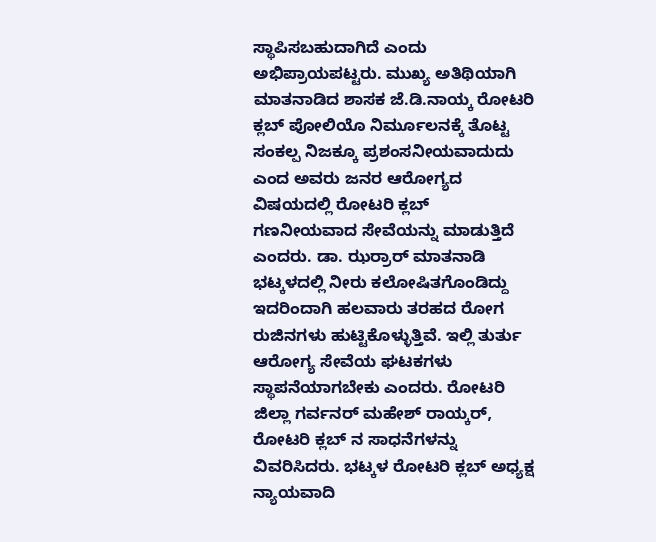ಸ್ಥಾಪಿಸಬಹುದಾಗಿದೆ ಎಂದು ಅಭಿಪ್ರಾಯಪಟ್ಟರು. ಮುಖ್ಯ ಅತಿಥಿಯಾಗಿ ಮಾತನಾಡಿದ ಶಾಸಕ ಜೆ.ಡಿ.ನಾಯ್ಕ ರೋಟರಿ ಕ್ಲಬ್ ಪೋಲಿಯೊ ನಿರ್ಮೂಲನಕ್ಕೆ ತೊಟ್ಟ ಸಂಕಲ್ಪ ನಿಜಕ್ಕೂ ಪ್ರಶಂಸನೀಯವಾದುದು ಎಂದ ಅವರು ಜನರ ಆರೋಗ್ಯದ ವಿಷಯದಲ್ಲಿ ರೋಟರಿ ಕ್ಲಬ್ ಗಣನೀಯವಾದ ಸೇವೆಯನ್ನು ಮಾಡುತ್ತಿದೆ ಎಂದರು. ಡಾ. ಝರ್ರಾರ್ ಮಾತನಾಡಿ ಭಟ್ಕಳದಲ್ಲಿ ನೀರು ಕಲೋಷಿತಗೊಂಡಿದ್ದು ಇದರಿಂದಾಗಿ ಹಲವಾರು ತರಹದ ರೋಗ ರುಜಿನಗಳು ಹುಟ್ಟಿಕೊಳ್ಳುತ್ತಿವೆ. ಇಲ್ಲಿ ತುರ್ತು ಆರೋಗ್ಯ ಸೇವೆಯ ಘಟಕಗಳು ಸ್ಥಾಪನೆಯಾಗಬೇಕು ಎಂದರು. ರೋಟರಿ ಜಿಲ್ಲಾ ಗರ್ವನರ್ ಮಹೇಶ್ ರಾಯ್ಕರ್, ರೋಟರಿ ಕ್ಲಬ್ ನ ಸಾಧನೆಗಳನ್ನು ವಿವರಿಸಿದರು. ಭಟ್ಕಳ ರೋಟರಿ ಕ್ಲಬ್ ಅಧ್ಯಕ್ಷ ನ್ಯಾಯವಾದಿ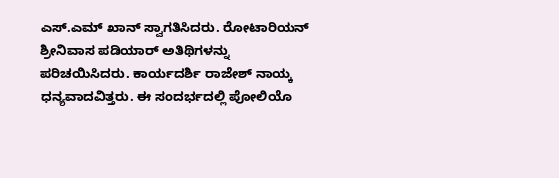ಎಸ್.ಎಮ್ ಖಾನ್ ಸ್ವಾಗತಿಸಿದರು. ರೋಟಾರಿಯನ್ ಶ್ರೀನಿವಾಸ ಪಡಿಯಾರ್ ಅತಿಥಿಗಳನ್ನು ಪರಿಚಯಿಸಿದರು. ಕಾರ್ಯದರ್ಶಿ ರಾಜೇಶ್ ನಾಯ್ಕ ಧನ್ಯವಾದವಿತ್ತರು. ಈ ಸಂದರ್ಭದಲ್ಲಿ ಪೋಲಿಯೊ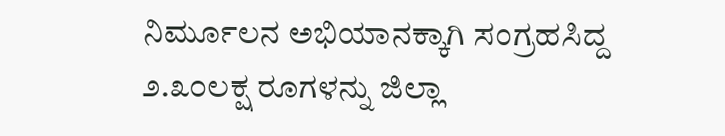ನಿರ್ಮೂಲನ ಅಭಿಯಾನಕ್ಕಾಗಿ ಸಂಗ್ರಹಸಿದ್ದ ೨.೩೦ಲಕ್ಷ ರೂಗಳನ್ನು ಜಿಲ್ಲಾ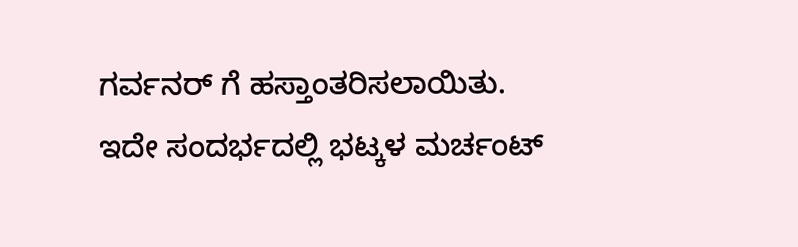ಗರ್ವನರ್ ಗೆ ಹಸ್ತಾಂತರಿಸಲಾಯಿತು. ಇದೇ ಸಂದರ್ಭದಲ್ಲಿ ಭಟ್ಕಳ ಮರ್ಚಂಟ್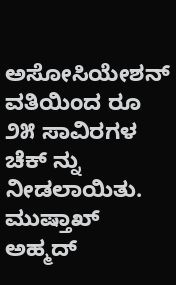ಅಸೋಸಿಯೇಶನ್ ವತಿಯಿಂದ ರೂ ೨೫ ಸಾವಿರಗಳ ಚೆಕ್ ನ್ನು ನೀಡಲಾಯಿತು. ಮುಷ್ತಾಖ್ ಅಹ್ಮದ್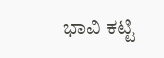ಭಾವಿ ಕಟ್ಟಿ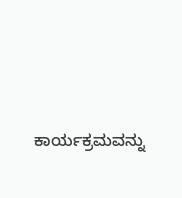ಕಾರ್ಯಕ್ರಮವನ್ನು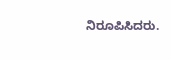ನಿರೂಪಿಸಿದರು.